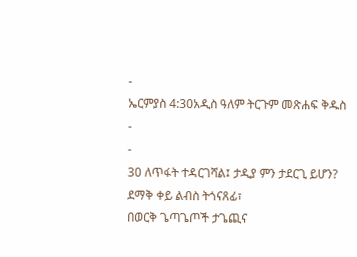-
ኤርምያስ 4:30አዲስ ዓለም ትርጉም መጽሐፍ ቅዱስ
-
-
30 ለጥፋት ተዳርገሻል፤ ታዲያ ምን ታደርጊ ይሆን?
ደማቅ ቀይ ልብስ ትጎናጸፊ፣
በወርቅ ጌጣጌጦች ታጌጪና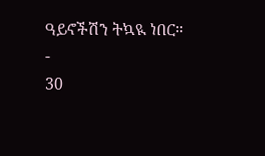ዓይኖችሽን ትኳዪ ነበር።
-
30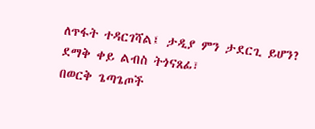ለጥፋት ተዳርገሻል፤ ታዲያ ምን ታደርጊ ይሆን?
ደማቅ ቀይ ልብስ ትጎናጸፊ፣
በወርቅ ጌጣጌጦች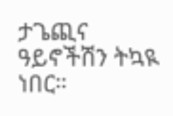ታጌጪና
ዓይኖችሽን ትኳዪ ነበር።